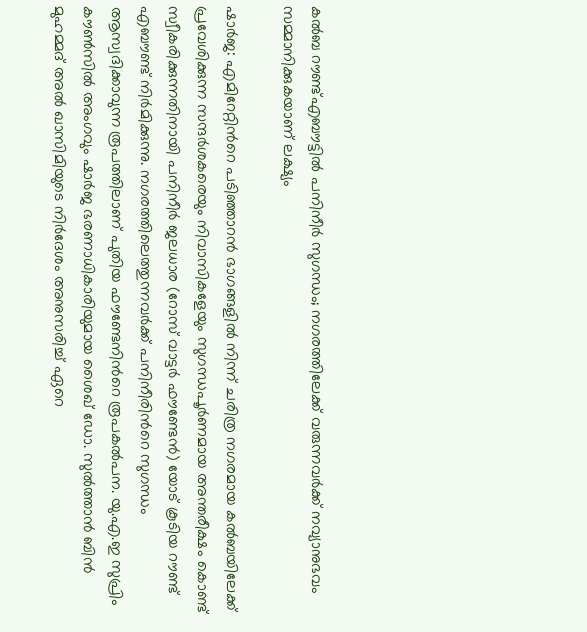കൽബ റൗണ്ട്എബൗട്ടിൽ പനിനീർ സുഗന്ധം; നഗരത്തിലേക്ക് വരുന്നവർക്ക് നവ്യാനുഭവം സമ്മാനിക്കുകയാണ് ലക്ഷ്യം

ഷാർജ: എമിറേറ്റിന്‍റെ പടിഞ്ഞാറൻ ഭാഗങ്ങളിൽ നിന്ന് ചരിത്ര നഗരമായ കൽബയിലേക്ക് പ്രവേശിക്കുന്ന സന്ദർശകരെയും നിവാസികളേയും സുഗന്ധപൂർണമായ അന്തരീക്ഷം കൊണ്ട് സ്വീകരിക്കുന്നതിനായി പനിനീർ ജലധാര (റോസ് വാട്ടർ ഫൗണ്ടേൻ) യോട് കൂടിയ റൗണ്ട് എബൗണ്ട് നിർമിക്കുന്നു. നഗരത്തിലെത്തുന്നവർക്ക് പനിനീരിന്‍റെ സുഗന്ധം ആസ്വദിക്കാവുന്ന രൂപത്തിലാണ് പുതിയ ഫൗണ്ടേനിന്‍റെ രൂപകൽപന. യു.എ.ഇ സുപ്രിം കൗൺസിൽ അംഗവും ഷാർജ ഭരണാധികാരിയുമായ ശൈഖ് ഡോ. സുൽത്താൻ ബിൻ മുഹമ്മദ് അൽ ഖാസിമിയുടെ നിർദേശം അനുസരിച്ച് ഏറെ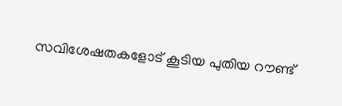സവിശേഷതകളോട് കൂടിയ പുതിയ റൗണ്ട്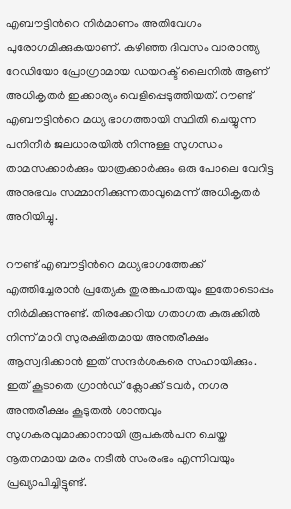എബൗട്ടിന്‍റെ നിർമാണം അതിവേഗം പുരോഗമിക്കുകയാണ്. കഴിഞ്ഞ ദിവസം വാരാന്ത്യ റേഡിയോ പ്രോഗ്രാമായ ഡയറക്ട് ലൈനിൽ ആണ് അധികൃതർ ഇക്കാര്യം വെളിപ്പെടുത്തിയത്. റൗണ്ട് എബൗട്ടിന്‍റെ മധ്യ ഭാഗത്തായി സ്ഥിതി ചെയ്യുന്ന പനിനീർ ജലധാരയിൽ നിന്നുള്ള സുഗന്ധം താമസക്കാർക്കും യാത്രക്കാർക്കും ഒരു പോലെ വേറിട്ട അനുഭവം സമ്മാനിക്കുന്നതാവുമെന്ന് അധികൃതർ അറിയിച്ചു.

റൗണ്ട് എബൗട്ടിന്‍റെ മധ്യഭാഗത്തേക്ക് എത്തിച്ചേരാൻ പ്രത്യേക തുരങ്കപാതയും ഇതോടൊപ്പം നിർമിക്കുന്നുണ്ട്. തിരക്കേറിയ ഗതാഗത കുരുക്കിൽ നിന്ന് മാറി സുരക്ഷിതമായ അന്തരീക്ഷം ആസ്വദിക്കാൻ ഇത് സന്ദർശകരെ സഹായിക്കും. ഇത് കൂടാതെ ഗ്രാൻഡ് ക്ലോക്ക് ടവർ, നഗര അന്തരീക്ഷം കൂടുതൽ ശാന്തവും സുഗകരവുമാക്കാനായി രൂപകൽപന ചെയ്ത നൂതനമായ മരം നടീൽ സംരംഭം എന്നിവയും പ്രഖ്യാപിച്ചിട്ടുണ്ട്.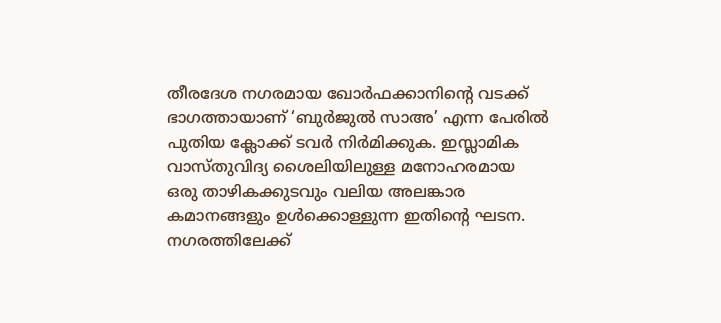തീരദേശ നഗരമായ ഖോർഫക്കാനിന്‍റെ വടക്ക് ഭാഗത്തായാണ് ‘ബുർജുൽ സാഅ’ എന്ന പേരിൽ പുതിയ ക്ലോക്ക് ടവർ നിർമിക്കുക. ഇസ്ലാമിക വാസ്തുവിദ്യ ശൈലിയിലുള്ള മനോഹരമായ ഒരു താഴികക്കുടവും വലിയ അലങ്കാര കമാനങ്ങളും ഉൾക്കൊള്ളുന്ന ഇതിന്‍റെ ഘടന. നഗരത്തിലേക്ക്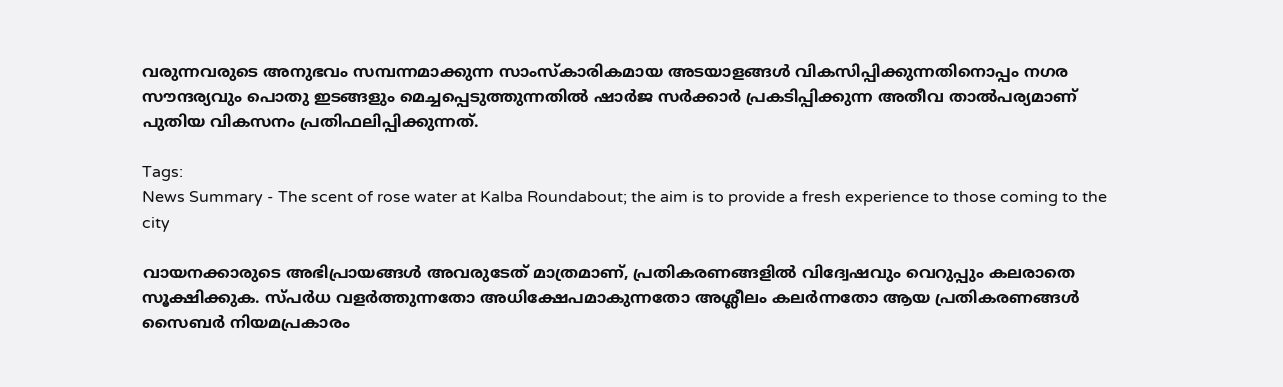വരുന്നവരുടെ അനുഭവം സമ്പന്നമാക്കുന്ന സാംസ്കാരികമായ അടയാളങ്ങൾ വികസിപ്പിക്കുന്നതിനൊപ്പം നഗര സൗന്ദര്യവും പൊതു ഇടങ്ങളും മെച്ചപ്പെടുത്തുന്നതിൽ ഷാർജ സർക്കാർ പ്രകടിപ്പിക്കുന്ന അതീവ താൽപര്യമാണ് പുതിയ വികസനം പ്രതിഫലിപ്പിക്കുന്നത്.

Tags:
News Summary - The scent of rose water at Kalba Roundabout; the aim is to provide a fresh experience to those coming to the city

വായനക്കാരുടെ അഭിപ്രായങ്ങള്‍ അവരുടേത് മാത്രമാണ്, പ്രതികരണങ്ങളിൽ വിദ്വേഷവും വെറുപ്പും കലരാതെ സൂക്ഷിക്കുക. സ്പർധ വളർത്തുന്നതോ അധിക്ഷേപമാകുന്നതോ അശ്ലീലം കലർന്നതോ ആയ പ്രതികരണങ്ങൾ സൈബർ നിയമപ്രകാരം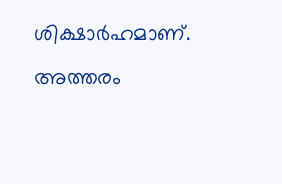ശിക്ഷാർഹമാണ്. അത്തരം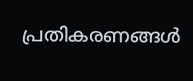പ്രതികരണങ്ങൾ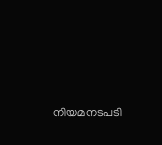നിയമനടപടി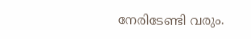നേരിടേണ്ടി വരും.